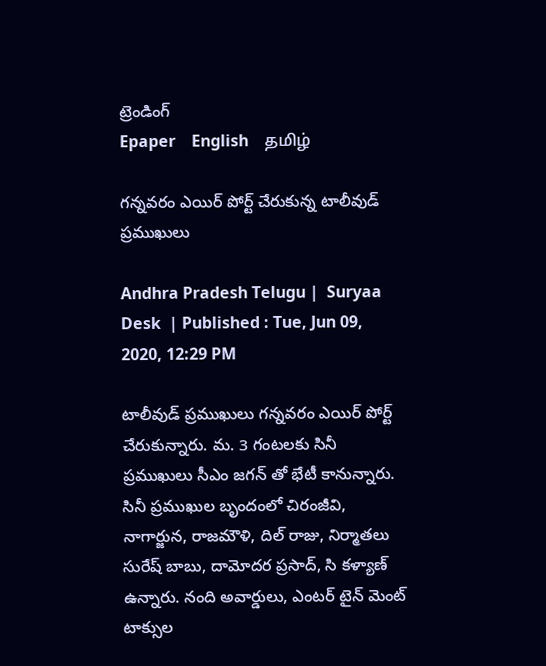ట్రెండింగ్
Epaper    English    தமிழ்

గన్నవరం ఎయిర్ పోర్ట్ చేరుకున్న టాలీవుడ్ ప్రముఖులు

Andhra Pradesh Telugu |  Suryaa Desk  | Published : Tue, Jun 09, 2020, 12:29 PM

టాలీవుడ్ ప్రముఖులు గన్నవరం ఎయిర్ పోర్ట్  చేరుకున్నారు. మ. 3 గంటలకు సినీ ప్రముఖులు సీఎం జగన్ తో భేటీ కానున్నారు. సినీ ప్రముఖుల బృందంలో చిరంజీవి, నాగార్జున, రాజమౌళి, దిల్ రాజు, నిర్మాతలు సురేష్ బాబు, దామోదర ప్రసాద్, సి కళ్యాణ్ ఉన్నారు. నంది అవార్డులు, ఎంటర్ టైన్ మెంట్  టాక్సుల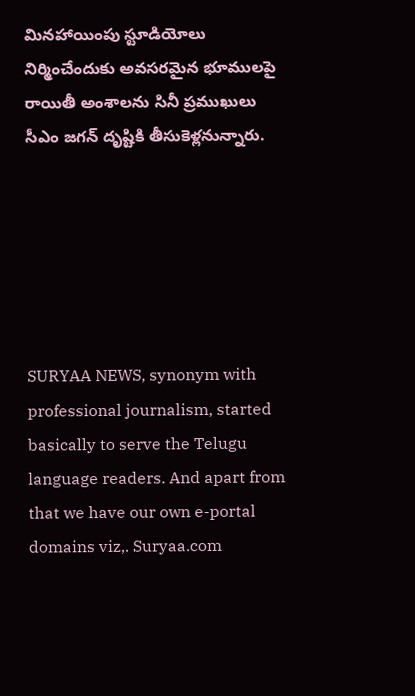మినహాయింపు స్టూడియోలు నిర్మించేందుకు అవసరమైన భూములపై రాయితీ అంశాలను సినీ ప్రముఖులు సీఎం జగన్ దృష్టికి తీసుకెళ్లనున్నారు.






SURYAA NEWS, synonym with professional journalism, started basically to serve the Telugu language readers. And apart from that we have our own e-portal domains viz,. Suryaa.com